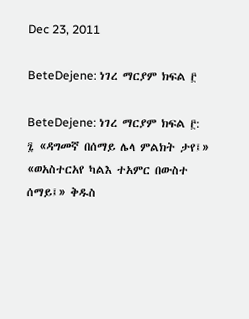Dec 23, 2011

BeteDejene: ነገረ ማርያም ክፍል ፫

BeteDejene: ነገረ ማርያም ክፍል ፫: ፯ «ዳግመኛ በሰማይ ሌላ ምልክት ታየ፤» «ወአስተርአየ ካልእ ተአምር በውስተ ሰማይ፤» ቅዱስ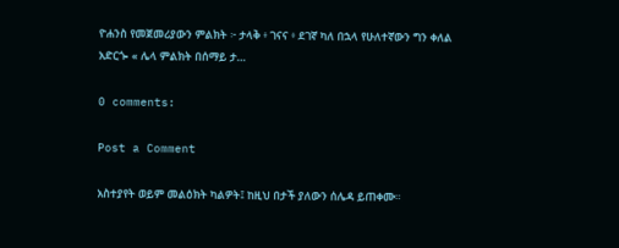ዮሐንስ የመጀመሪያውን ምልክት ፦ ታላቅ ፥ ገናና ፥ ደገኛ ካለ በኋላ የሁለተኛውን ግን ቀለል አድርጐ « ሌላ ምልክት በሰማይ ታ...

0 comments:

Post a Comment

አስተያየት ወይም መልዕክት ካልዎት፤ ከዚህ በታች ያለውን ሰሌዳ ይጠቀሙ።